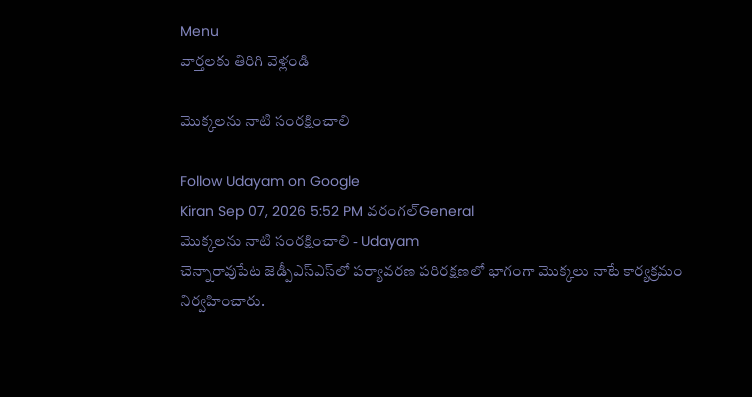Menu
వార్తలకు తిరిగి వెళ్లండి

మొక్కలను నాటి సంరక్షించాలి

Follow Udayam on Google
Kiran Sep 07, 2026 5:52 PM వరంగల్General
మొక్కలను నాటి సంరక్షించాలి - Udayam
చెన్నారావుపేట జెడ్పీఎస్‌ఎస్‌లో పర్యావరణ పరిరక్షణలో భాగంగా మొక్కలు నాటే కార్యక్రమం నిర్వహించారు.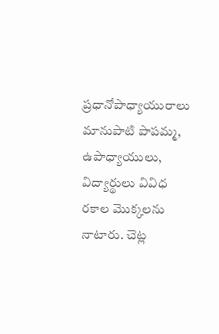ప్రధానోపాధ్యాయురాలు మానుపాటి పాపమ్మ, ఉపాధ్యాయులు, విద్యార్థులు వివిధ రకాల మొక్కలను నాటారు. చెట్ల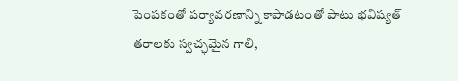పెంపకంతో పర్యావరణాన్ని కాపాడటంతో పాటు భవిష్యత్ తరాలకు స్వచ్ఛమైన గాలి,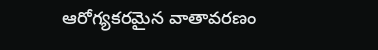ఆరోగ్యకరమైన వాతావరణం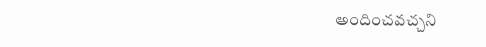అందించవచ్చని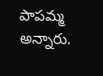పాపమ్మ అన్నారు.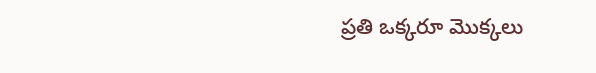ప్రతి ఒక్కరూ మొక్కలు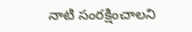నాటి సంరక్షించాలని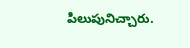పిలుపునిచ్చారు.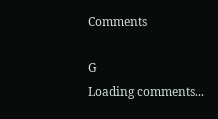Comments

G
Loading comments...